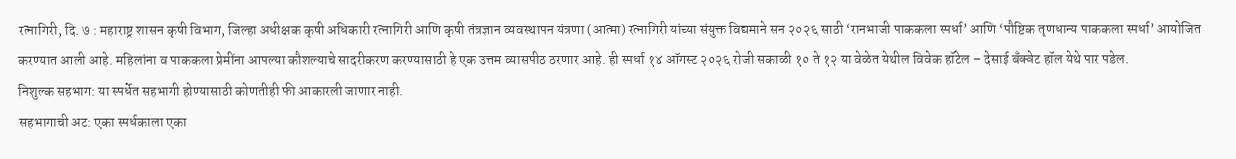रत्नागिरी, दि. ७ : महाराष्ट्र शासन कृषी विभाग, जिल्हा अधीक्षक कृषी अधिकारी रत्नागिरी आणि कृषी तंत्रज्ञान व्यवस्थापन यंत्रणा (आत्मा) रत्नागिरी यांच्या संयुक्त विद्यमाने सन २०२६ साठी ‘रानभाजी पाककला स्पर्धा’ आणि ‘पौष्टिक तृणधान्य पाककला स्पर्धा’ आयोजित करण्यात आली आहे. महिलांना व पाककला प्रेमींना आपल्या कौशल्याचे सादरीकरण करण्यासाठी हे एक उत्तम व्यासपीठ ठरणार आहे. ही स्पर्धा १४ ऑगस्ट २०२६ रोजी सकाळी १० ते १२ या वेळेत येथील विवेक हॉटेल – देसाई बँक्वेट हॉल येथे पार पडेल.
निशुल्क सहभाग: या स्पर्धेत सहभागी होण्यासाठी कोणतीही फी आकारली जाणार नाही.
सहभागाची अट: एका स्पर्धकाला एका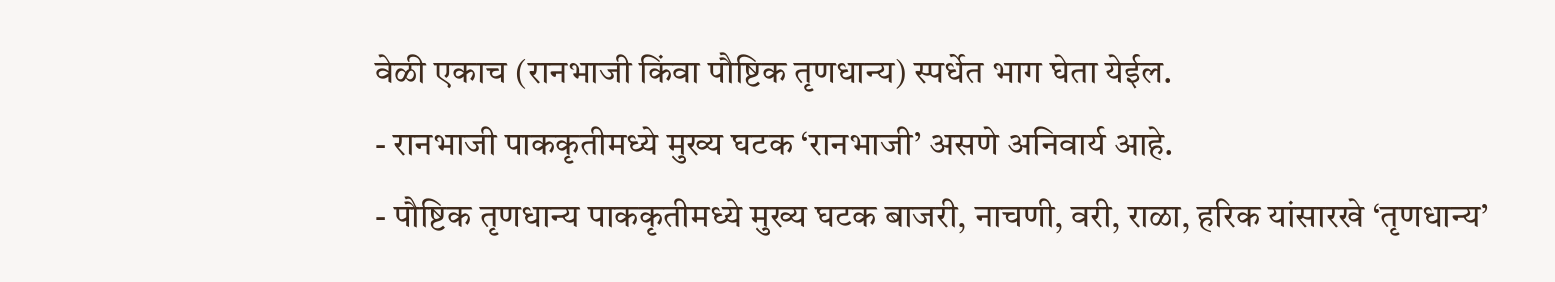वेळी एकाच (रानभाजी किंवा पौष्टिक तृणधान्य) स्पर्धेत भाग घेता येईल.
- रानभाजी पाककृतीमध्ये मुख्य घटक ‘रानभाजी’ असणे अनिवार्य आहे.
- पौष्टिक तृणधान्य पाककृतीमध्ये मुख्य घटक बाजरी, नाचणी, वरी, राळा, हरिक यांसारखे ‘तृणधान्य’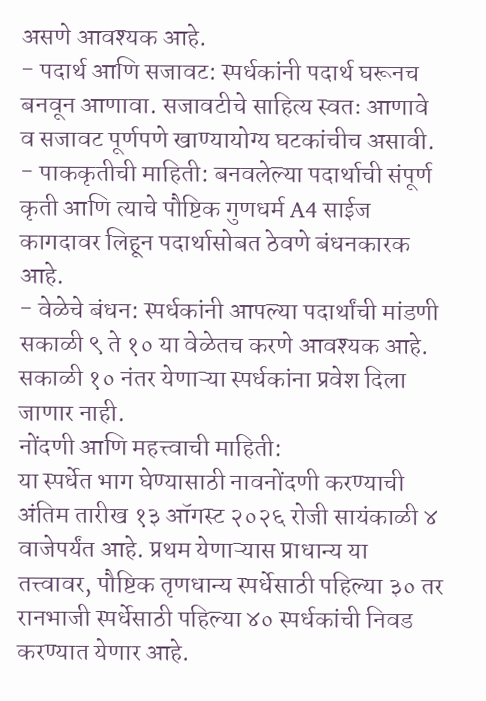असणे आवश्यक आहे.
- पदार्थ आणि सजावट: स्पर्धकांनी पदार्थ घरूनच बनवून आणावा. सजावटीचे साहित्य स्वतः आणावे व सजावट पूर्णपणे खाण्यायोग्य घटकांचीच असावी.
- पाककृतीची माहिती: बनवलेल्या पदार्थाची संपूर्ण कृती आणि त्याचे पौष्टिक गुणधर्म A4 साईज कागदावर लिहून पदार्थासोबत ठेवणे बंधनकारक आहे.
- वेळेचे बंधन: स्पर्धकांनी आपल्या पदार्थांची मांडणी सकाळी ९ ते १० या वेळेतच करणे आवश्यक आहे. सकाळी १० नंतर येणाऱ्या स्पर्धकांना प्रवेश दिला जाणार नाही.
नोंदणी आणि महत्त्वाची माहिती:
या स्पर्धेत भाग घेण्यासाठी नावनोंदणी करण्याची अंतिम तारीख १३ ऑगस्ट २०२६ रोजी सायंकाळी ४ वाजेपर्यंत आहे. प्रथम येणाऱ्यास प्राधान्य या तत्त्वावर, पौष्टिक तृणधान्य स्पर्धेसाठी पहिल्या ३० तर रानभाजी स्पर्धेसाठी पहिल्या ४० स्पर्धकांची निवड करण्यात येणार आहे.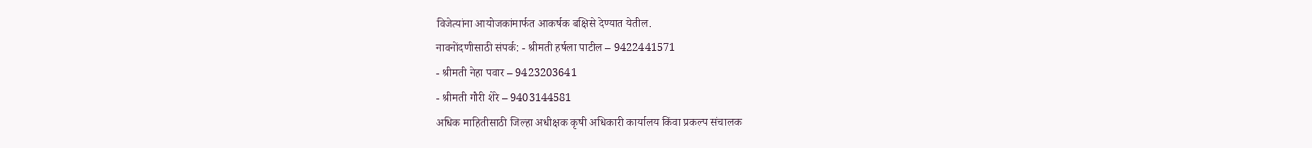विजेत्यांना आयोजकांमार्फत आकर्षक बक्षिसे देण्यात येतील.
नावनोंदणीसाठी संपर्क: - श्रीमती हर्षला पाटील – 9422441571
- श्रीमती नेहा पवार – 9423203641
- श्रीमती गौरी शेरे – 9403144581
अधिक माहितीसाठी जिल्हा अधीक्षक कृषी अधिकारी कार्यालय किंवा प्रकल्प संचालक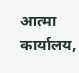आत्मा कार्यालय,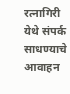रत्नागिरी येथे संपर्क साधण्याचे आवाहन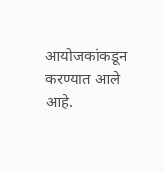आयोजकांकडून करण्यात आले आहे.